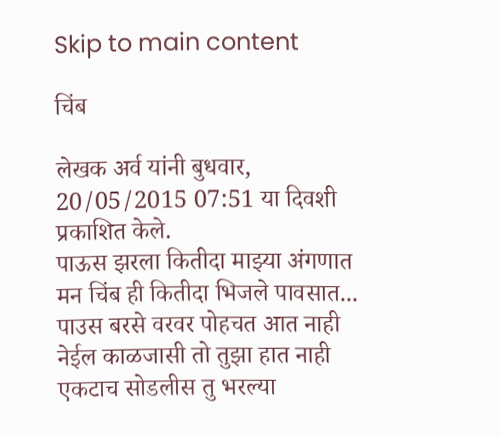Skip to main content

चिंब

लेखक अर्व यांनी बुधवार, 20/05/2015 07:51 या दिवशी प्रकाशित केले.
पाऊस झरला कितीदा माझ्या अंगणात मन चिंब ही कितीदा भिजले पावसात... पाउस बरसे वरवर पोहचत आत नाही नेईल काळजासी तो तुझा हात नाही एकटाच सोडलीस तु भरल्या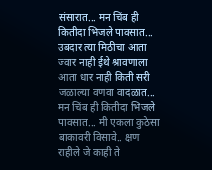संसारात... मन चिंब ही कितीदा भिजले पावसात... उबदार त्या मिठीचा आता ज्वार नाही ईथे श्रावणाला आता धार नाही किती सरी जळाल्या वणवा वादळात... मन चिंब ही कितीदा भिजले पावसात... मी एकला कुठेसा बाकावरी विसावे.. क्षण राहीले जे काही ते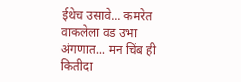ईथेच उसावे... कमरेत वाकलेला वड उभा अंगणात... मन चिंब ही कितीदा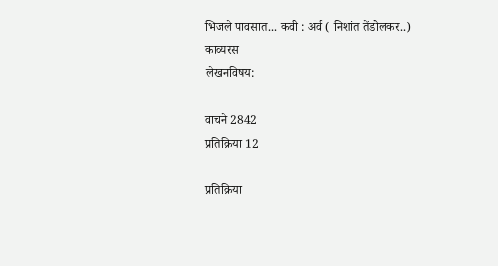भिजले पावसात... कवी : अर्व ( निशांत तेंडोलकर..)
काव्यरस
लेखनविषय:

वाचने 2842
प्रतिक्रिया 12

प्रतिक्रिया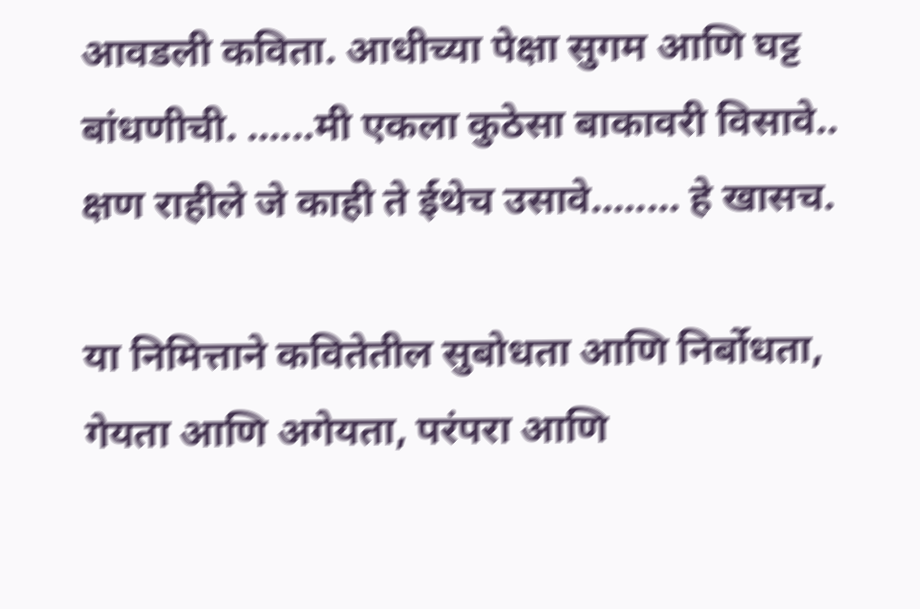आवडली कविता. आधीच्या पेक्षा सुगम आणि घट्ट बांधणीची. ......मी एकला कुठेसा बाकावरी विसावे.. क्षण राहीले जे काही ते ईथेच उसावे........ हे खासच.

या निमित्ताने कवितेतील सुबोधता आणि निर्बोधता, गेयता आणि अगेयता, परंपरा आणि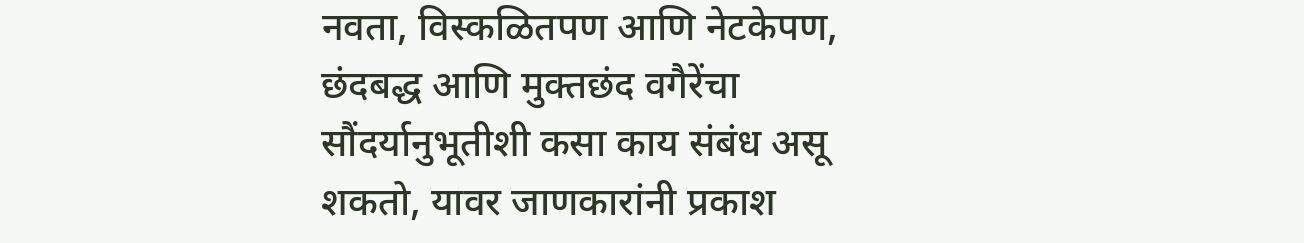नवता, विस्कळितपण आणि नेटकेपण, छंदबद्ध आणि मुक्तछंद वगैरेंचा सौंदर्यानुभूतीशी कसा काय संबंध असू शकतो, यावर जाणकारांनी प्रकाश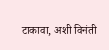टाकावा, अशी विनंती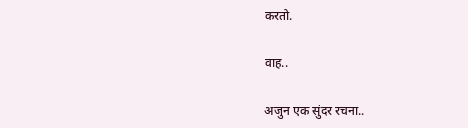करतो.

वाह..

अजुन एक सुंदर रचना..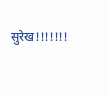सुरेख!!!!!!!